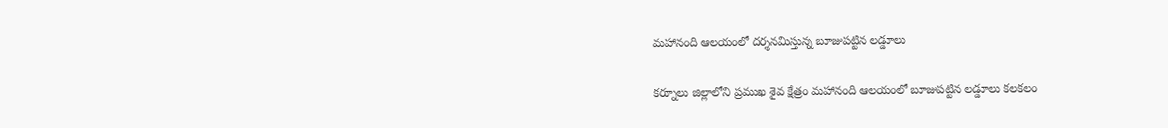మహానంది ఆలయంలో దర్శనమిస్తున్న బూజుపట్టిన లడ్డూలు

కర్నూలు జిల్లాలోని ప్రముఖ శైవ క్షేత్రం మహానంది ఆలయంలో బూజుపట్టిన లడ్డూలు కలకలం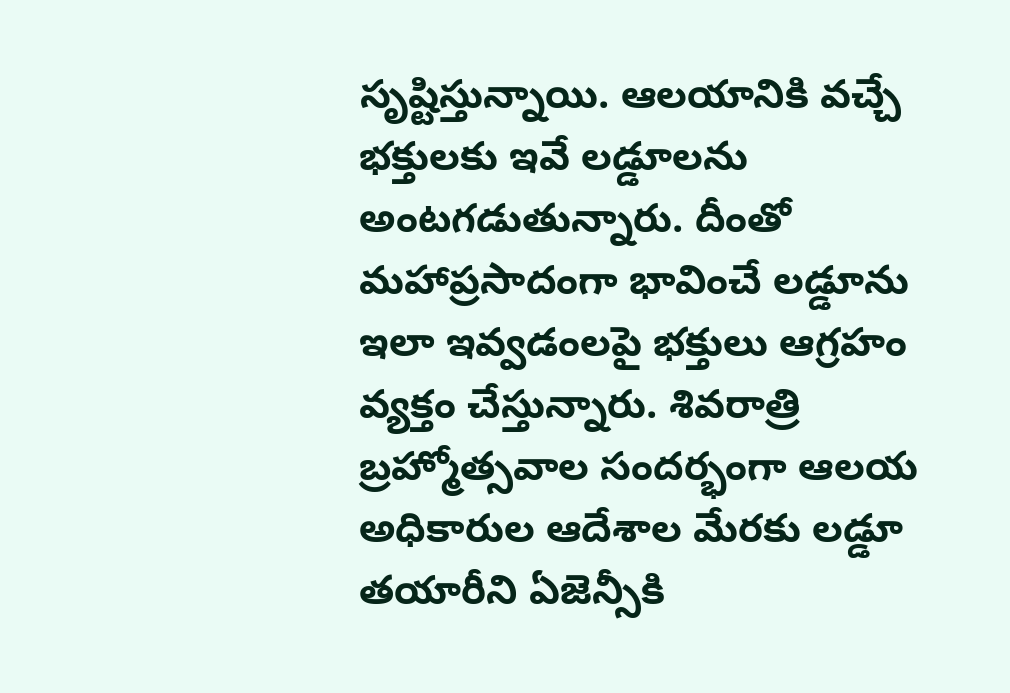సృష్టిస్తున్నాయి. ఆలయానికి వచ్చే భక్తులకు ఇవే లడ్డూలను అంటగడుతున్నారు. దీంతో మహాప్రసాదంగా భావించే లడ్డూను ఇలా ఇవ్వడంలపై భక్తులు ఆగ్రహం వ్యక్తం చేస్తున్నారు. శివరాత్రి బ్రహ్మోత్సవాల సందర్భంగా ఆలయ అధికారుల ఆదేశాల మేరకు లడ్డూ తయారీని ఏజెన్సీకి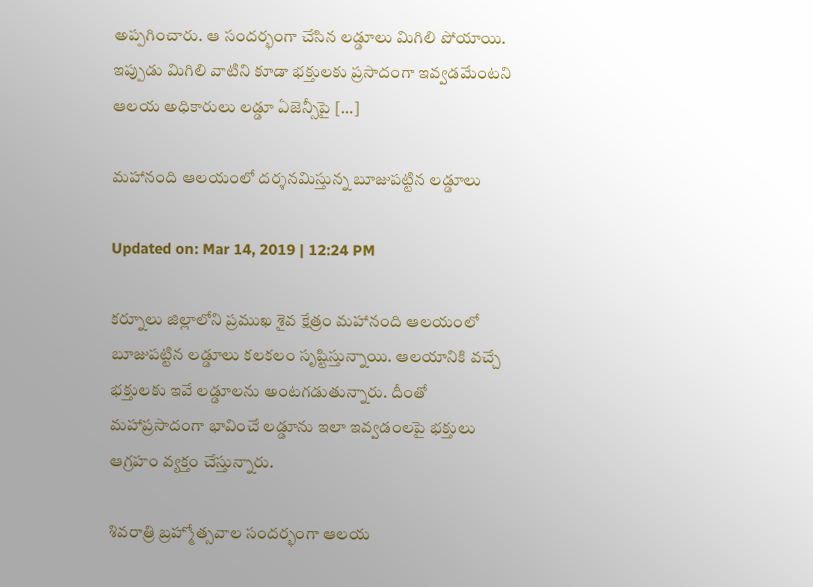అప్పగించారు. ఆ సందర్భంగా చేసిన లడ్డూలు మిగిలి పోయాయి. ఇప్పుడు మిగిలి వాటిని కూడా భక్తులకు ప్రసాదంగా ఇవ్వడమేంటని ఆలయ అధికారులు లడ్డూ ఏజెన్సీపై […]

మహానంది ఆలయంలో దర్శనమిస్తున్న బూజుపట్టిన లడ్డూలు

Updated on: Mar 14, 2019 | 12:24 PM

కర్నూలు జిల్లాలోని ప్రముఖ శైవ క్షేత్రం మహానంది ఆలయంలో బూజుపట్టిన లడ్డూలు కలకలం సృష్టిస్తున్నాయి. ఆలయానికి వచ్చే భక్తులకు ఇవే లడ్డూలను అంటగడుతున్నారు. దీంతో మహాప్రసాదంగా భావించే లడ్డూను ఇలా ఇవ్వడంలపై భక్తులు ఆగ్రహం వ్యక్తం చేస్తున్నారు.

శివరాత్రి బ్రహ్మోత్సవాల సందర్భంగా ఆలయ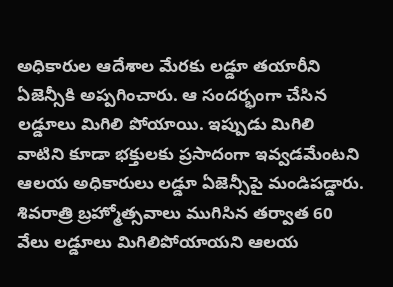అధికారుల ఆదేశాల మేరకు లడ్డూ తయారీని ఏజెన్సీకి అప్పగించారు. ఆ సందర్భంగా చేసిన లడ్డూలు మిగిలి పోయాయి. ఇప్పుడు మిగిలి వాటిని కూడా భక్తులకు ప్రసాదంగా ఇవ్వడమేంటని ఆలయ అధికారులు లడ్డూ ఏజెన్సీపై మండిపడ్డారు. శివరాత్రి బ్రహ్మోత్సవాలు ముగిసిన తర్వాత 60 వేలు లడ్డూలు మిగిలిపోయాయని ఆలయ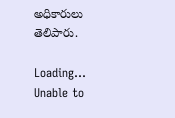అధికారులు తెలిపారు.

Loading...
Unable to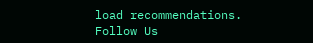load recommendations.
Follow Us